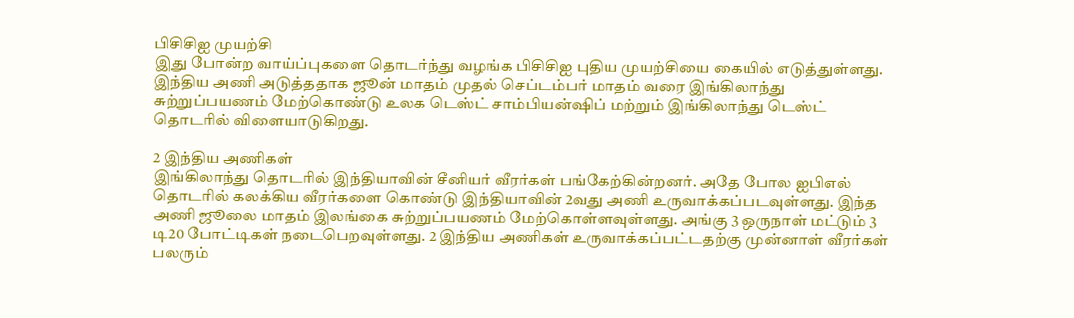பிசிசிஐ முயற்சி
இது போன்ற வாய்ப்புகளை தொடர்ந்து வழங்க பிசிசிஐ புதிய முயற்சியை கையில் எடுத்துள்ளது. இந்திய அணி அடுத்ததாக ஜூன் மாதம் முதல் செப்டம்பர் மாதம் வரை இங்கிலாந்து சுற்றுப்பயணம் மேற்கொண்டு உலக டெஸ்ட் சாம்பியன்ஷிப் மற்றும் இங்கிலாந்து டெஸ்ட் தொடரில் விளையாடுகிறது.

2 இந்திய அணிகள்
இங்கிலாந்து தொடரில் இந்தியாவின் சீனியர் வீரர்கள் பங்கேற்கின்றனர். அதே போல ஐபிஎல் தொடரில் கலக்கிய வீரர்களை கொண்டு இந்தியாவின் 2வது அணி உருவாக்கப்படவுள்ளது. இந்த அணி ஜூலை மாதம் இலங்கை சுற்றுப்பயணம் மேற்கொள்ளவுள்ளது. அங்கு 3 ஒருநாள் மட்டும் 3 டி20 போட்டிகள் நடைபெறவுள்ளது. 2 இந்திய அணிகள் உருவாக்கப்பட்டதற்கு முன்னாள் வீரர்கள் பலரும்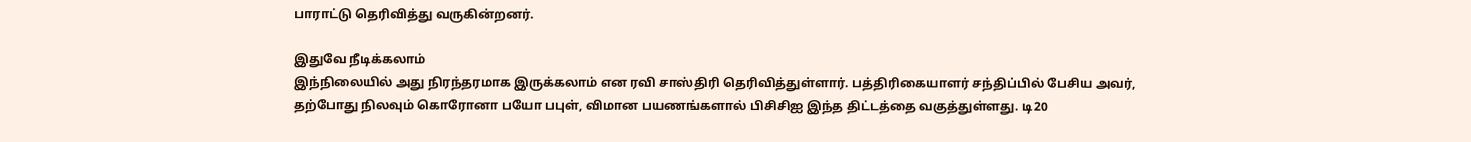பாராட்டு தெரிவித்து வருகின்றனர்.

இதுவே நீடிக்கலாம்
இந்நிலையில் அது நிரந்தரமாக இருக்கலாம் என ரவி சாஸ்திரி தெரிவித்துள்ளார். பத்திரிகையாளர் சந்திப்பில் பேசிய அவர், தற்போது நிலவும் கொரோனா பயோ பபுள், விமான பயணங்களால் பிசிசிஐ இந்த திட்டத்தை வகுத்துள்ளது. டி20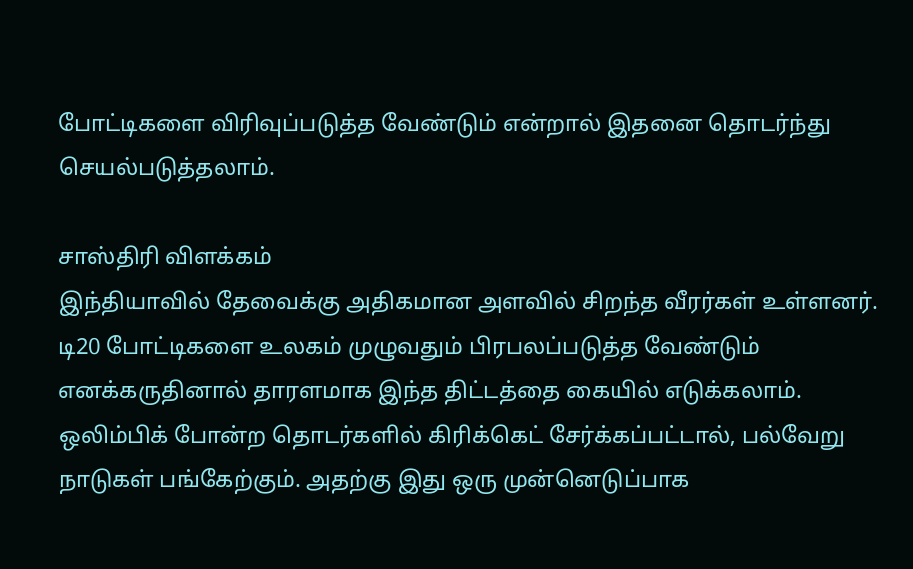போட்டிகளை விரிவுப்படுத்த வேண்டும் என்றால் இதனை தொடர்ந்து செயல்படுத்தலாம்.

சாஸ்திரி விளக்கம்
இந்தியாவில் தேவைக்கு அதிகமான அளவில் சிறந்த வீரர்கள் உள்ளனர். டி20 போட்டிகளை உலகம் முழுவதும் பிரபலப்படுத்த வேண்டும் எனக்கருதினால் தாரளமாக இந்த திட்டத்தை கையில் எடுக்கலாம். ஒலிம்பிக் போன்ற தொடர்களில் கிரிக்கெட் சேர்க்கப்பட்டால், பல்வேறு நாடுகள் பங்கேற்கும். அதற்கு இது ஒரு முன்னெடுப்பாக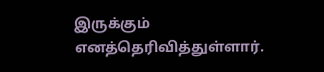இருக்கும் எனத்தெரிவித்துள்ளார்.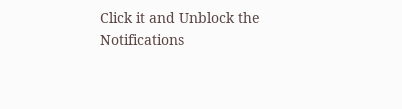Click it and Unblock the Notifications